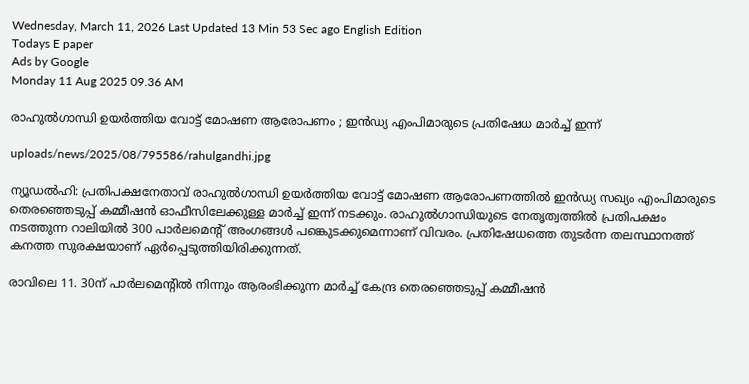Wednesday, March 11, 2026 Last Updated 13 Min 53 Sec ago English Edition
Todays E paper
Ads by Google
Monday 11 Aug 2025 09.36 AM

രാഹുല്‍ഗാന്ധി ഉയര്‍ത്തിയ വോട്ട് മോഷണ ആരോപണം ; ഇന്‍ഡ്യ എംപിമാരുടെ പ്രതിഷേധ മാര്‍ച്ച് ഇന്ന്

uploads/news/2025/08/795586/rahulgandhi.jpg

ന്യൂഡല്‍ഹി: പ്രതിപക്ഷനേതാവ് രാഹുല്‍ഗാന്ധി ഉയര്‍ത്തിയ വോട്ട് മോഷണ ആരോപണത്തില്‍ ഇന്‍ഡ്യ സഖ്യം എംപിമാരുടെ തെരഞ്ഞെടുപ്പ് കമ്മീഷന്‍ ഓഫീസിലേക്കുള്ള മാര്‍ച്ച് ഇന്ന് നടക്കും. രാഹുല്‍ഗാന്ധിയുടെ നേതൃത്വത്തില്‍ പ്രതിപക്ഷം നടത്തുന്ന റാലിയില്‍ 300 പാര്‍ലമെന്റ് അംഗങ്ങള്‍ പങ്കെുടക്കുമെന്നാണ് വിവരം. പ്രതിഷേധത്തെ തുടര്‍ന്ന തലസ്ഥാനത്ത് കനത്ത സുരക്ഷയാണ് ഏര്‍പ്പെടുത്തിയിരിക്കുന്നത്.

രാവിലെ 11. 30ന് പാര്‍ലമെന്റില്‍ നിന്നും ആരംഭിക്കുന്ന മാര്‍ച്ച് കേന്ദ്ര തെരഞ്ഞെടുപ്പ് കമ്മീഷന്‍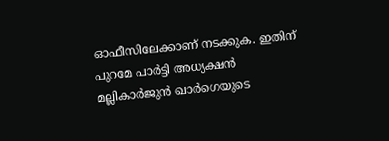ഓഫീസിലേക്കാണ് നടക്കുക. ഇതിന് പുറമേ പാര്‍ട്ടി അധ്യക്ഷന്‍ മല്ലികാര്‍ജുന്‍ ഖാര്‍ഗെയുടെ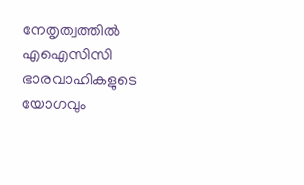നേതൃത്വത്തില്‍ എഐസിസി ഭാരവാഹികളുടെ യോഗവും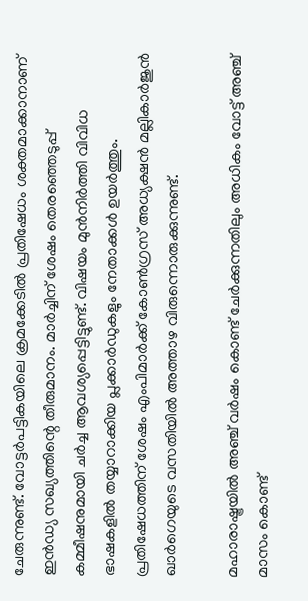ചേരുന്നുണ്ട്. വോട്ടര്‍പട്ടികയിലെ ക്രമക്കേടില്‍ പ്രതിഷേധം ശക്തമാക്കാനാണ് ഇന്‍ഡ്യ സഖ്യത്തിന്റെ തീരുമാനം. മാര്‍ച്ചിന് ശേഷം തെരഞ്ഞെടുപ്പ് കമ്മീഷനുമായി ചര്‍ച്ച ആവശ്യപ്പെട്ടിട്ടുണ്ട്. വിഷയം മുന്‍നിര്‍ത്തി വിവിധ ഭാഷകളില്‍ തയ്യാറാക്കിയ പ്ലക്കാര്‍ഡുകളും നേതാക്കള്‍ ഉയര്‍ത്തും. പ്രതിഷേധത്തിന് ശേഷം എംപിമാര്‍ക്ക് കോണ്‍ഗ്രസ് അധ്യക്ഷന്‍ മല്ലികാര്‍ജുന്‍ ഖാര്‍ഗെയുടെ വസതിയില്‍ അത്താഴ വിരുന്നൊരുക്കുന്നുണ്ട്.

മഹാരാഷ്ട്രയില്‍ അഞ്ച് വര്‍ഷം കൊണ്ട് ചേര്‍ക്കുന്നതിലും അധികം വോട്ട് അഞ്ച് മാസം കൊണ്ട്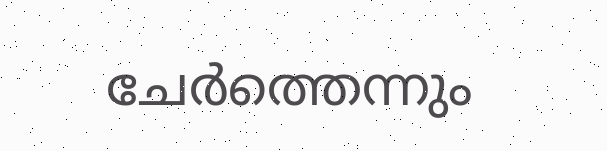ചേര്‍ത്തെന്നും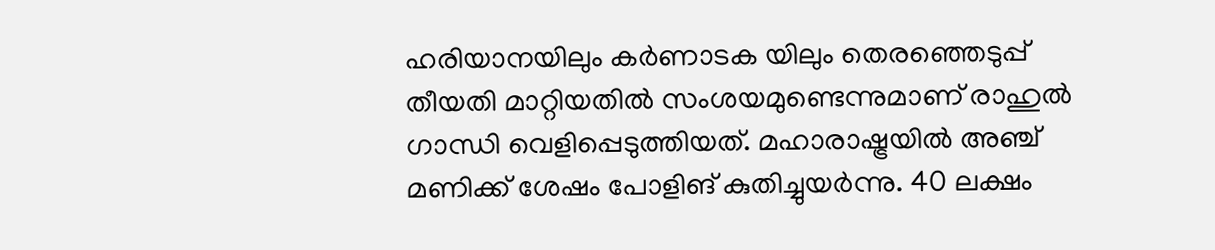ഹരിയാനയിലും കര്‍ണാടക യിലും തെരഞ്ഞെടുപ്പ് തീയതി മാറ്റിയതില്‍ സംശയമുണ്ടെന്നുമാണ് രാഹുല്‍ ഗാന്ധി വെളിപ്പെടുത്തിയത്. മഹാരാഷ്ട്രയില്‍ അഞ്ച് മണിക്ക് ശേഷം പോളിങ് കുതിച്ചുയര്‍ന്നു. 40 ലക്ഷം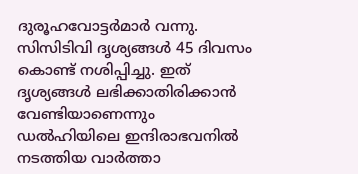ദുരൂഹവോട്ടര്‍മാര്‍ വന്നു. സിസിടിവി ദൃശ്യങ്ങള്‍ 45 ദിവസം കൊണ്ട് നശിപ്പിച്ചു. ഇത് ദൃശ്യങ്ങള്‍ ലഭിക്കാതിരിക്കാന്‍ വേണ്ടിയാണെന്നും ഡല്‍ഹിയിലെ ഇന്ദിരാഭവനില്‍ നടത്തിയ വാര്‍ത്താ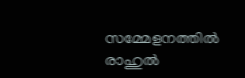സമ്മേളനത്തില്‍ രാഹുല്‍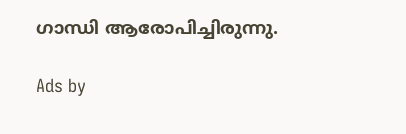ഗാന്ധി ആരോപിച്ചിരുന്നു.

Ads by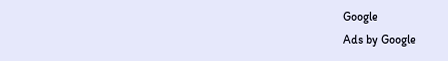Google
Ads by Google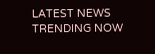LATEST NEWS
TRENDING NOW